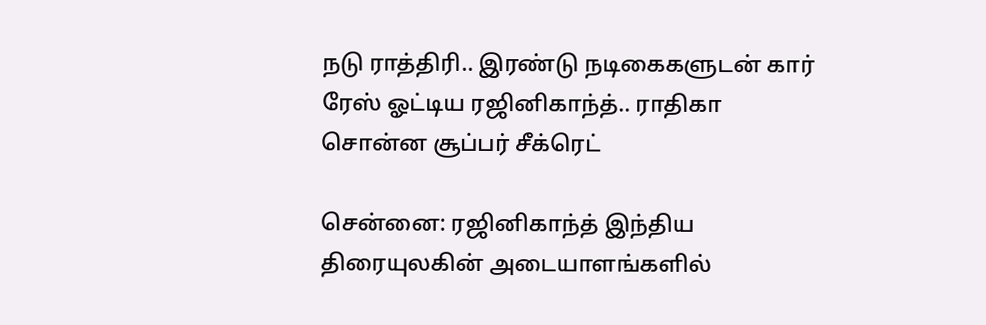நடு ராத்திரி.. இரண்டு நடிகைகளுடன் கார் ரேஸ் ஓட்டிய ரஜினிகாந்த்.. ராதிகா சொன்ன சூப்பர் சீக்ரெட்

சென்னை: ரஜினிகாந்த் இந்திய திரையுலகின் அடையாளங்களில்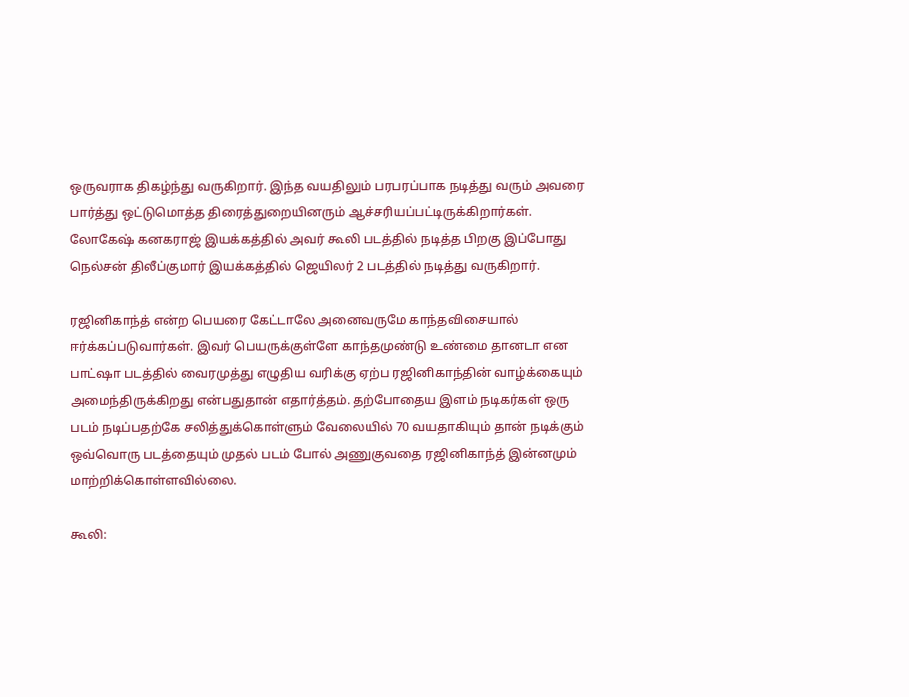ஒருவராக திகழ்ந்து வருகிறார். இந்த வயதிலும் பரபரப்பாக நடித்து வரும் அவரை பார்த்து ஒட்டுமொத்த திரைத்துறையினரும் ஆச்சரியப்பட்டிருக்கிறார்கள். லோகேஷ் கனகராஜ் இயக்கத்தில் அவர் கூலி படத்தில் நடித்த பிறகு இப்போது நெல்சன் திலீப்குமார் இயக்கத்தில் ஜெயிலர் 2 படத்தில் நடித்து வருகிறார்.

ரஜினிகாந்த் என்ற பெயரை கேட்டாலே அனைவருமே காந்தவிசையால் ஈர்க்கப்படுவார்கள். இவர் பெயருக்குள்ளே காந்தமுண்டு உண்மை தானடா என பாட்ஷா படத்தில் வைரமுத்து எழுதிய வரிக்கு ஏற்ப ரஜினிகாந்தின் வாழ்க்கையும் அமைந்திருக்கிறது என்பதுதான் எதார்த்தம். தற்போதைய இளம் நடிகர்கள் ஒரு படம் நடிப்பதற்கே சலித்துக்கொள்ளும் வேலையில் 70 வயதாகியும் தான் நடிக்கும் ஒவ்வொரு படத்தையும் முதல் படம் போல் அணுகுவதை ரஜினிகாந்த் இன்னமும் மாற்றிக்கொள்ளவில்லை.

கூலி: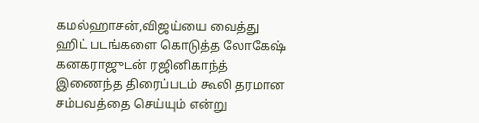கமல்ஹாசன்,விஜய்யை வைத்து ஹிட் படங்களை கொடுத்த லோகேஷ் கனகராஜுடன் ரஜினிகாந்த் இணைந்த திரைப்படம் கூலி தரமான சம்பவத்தை செய்யும் என்று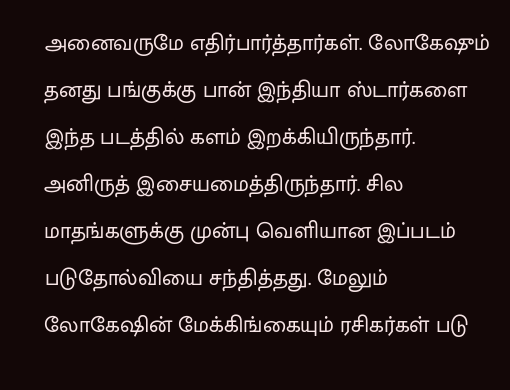அனைவருமே எதிர்பார்த்தார்கள். லோகேஷும் தனது பங்குக்கு பான் இந்தியா ஸ்டார்களை இந்த படத்தில் களம் இறக்கியிருந்தார். அனிருத் இசையமைத்திருந்தார். சில மாதங்களுக்கு முன்பு வெளியான இப்படம் படுதோல்வியை சந்தித்தது. மேலும் லோகேஷின் மேக்கிங்கையும் ரசிகர்கள் படு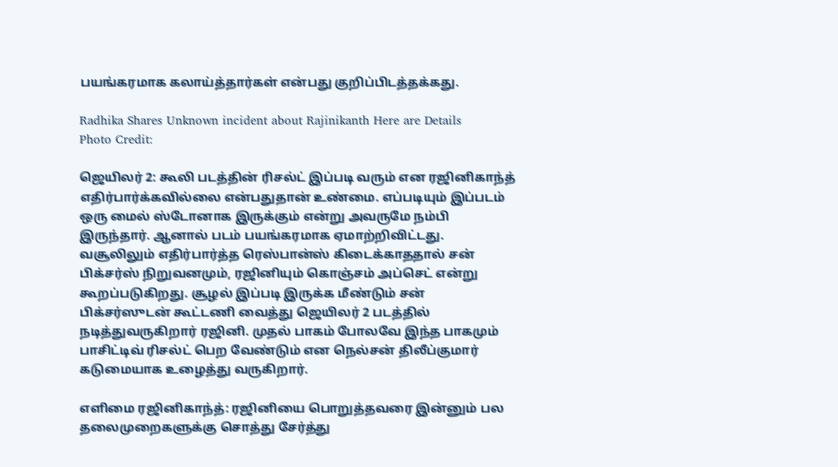பயங்கரமாக கலாய்த்தார்கள் என்பது குறிப்பிடத்தக்கது.

Radhika Shares Unknown incident about Rajinikanth Here are Details
Photo Credit:

ஜெயிலர் 2: கூலி படத்தின் ரிசல்ட் இப்படி வரும் என ரஜினிகாந்த் எதிர்பார்க்கவில்லை என்பதுதான் உண்மை. எப்படியும் இப்படம் ஒரு மைல் ஸ்டோனாக இருக்கும் என்று அவருமே நம்பி இருந்தார். ஆனால் படம் பயங்கரமாக ஏமாற்றிவிட்டது. வசூலிலும் எதிர்பார்த்த ரெஸ்பான்ஸ் கிடைக்காததால் சன் பிக்சர்ஸ் நிறுவனமும், ரஜினியும் கொஞ்சம் அப்செட் என்று கூறப்படுகிறது. சூழல் இப்படி இருக்க மீண்டும் சன் பிக்சர்ஸுடன் கூட்டணி வைத்து ஜெயிலர் 2 படத்தில் நடித்துவருகிறார் ரஜினி. முதல் பாகம் போலவே இந்த பாகமும் பாசிட்டிவ் ரிசல்ட் பெற வேண்டும் என நெல்சன் திலீப்குமார் கடுமையாக உழைத்து வருகிறார்.

எளிமை ரஜினிகாந்த்: ரஜினியை பொறுத்தவரை இன்னும் பல தலைமுறைகளுக்கு சொத்து சேர்த்து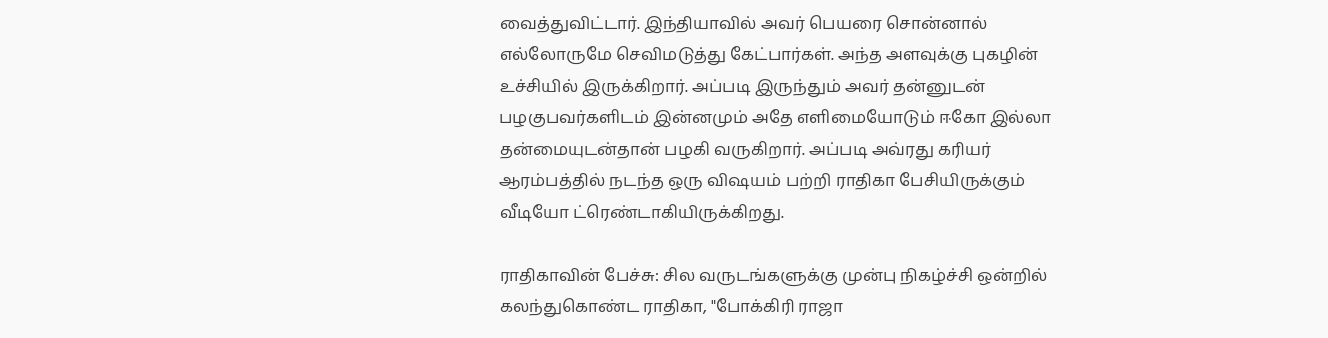வைத்துவிட்டார். இந்தியாவில் அவர் பெயரை சொன்னால் எல்லோருமே செவிமடுத்து கேட்பார்கள். அந்த அளவுக்கு புகழின் உச்சியில் இருக்கிறார். அப்படி இருந்தும் அவர் தன்னுடன் பழகுபவர்களிடம் இன்னமும் அதே எளிமையோடும் ஈகோ இல்லா தன்மையுடன்தான் பழகி வருகிறார். அப்படி அவ்ரது கரியர் ஆரம்பத்தில் நடந்த ஒரு விஷயம் பற்றி ராதிகா பேசியிருக்கும் வீடியோ ட்ரெண்டாகியிருக்கிறது.

ராதிகாவின் பேச்சு: சில வருடங்களுக்கு முன்பு நிகழ்ச்சி ஒன்றில் கலந்துகொண்ட ராதிகா, "போக்கிரி ராஜா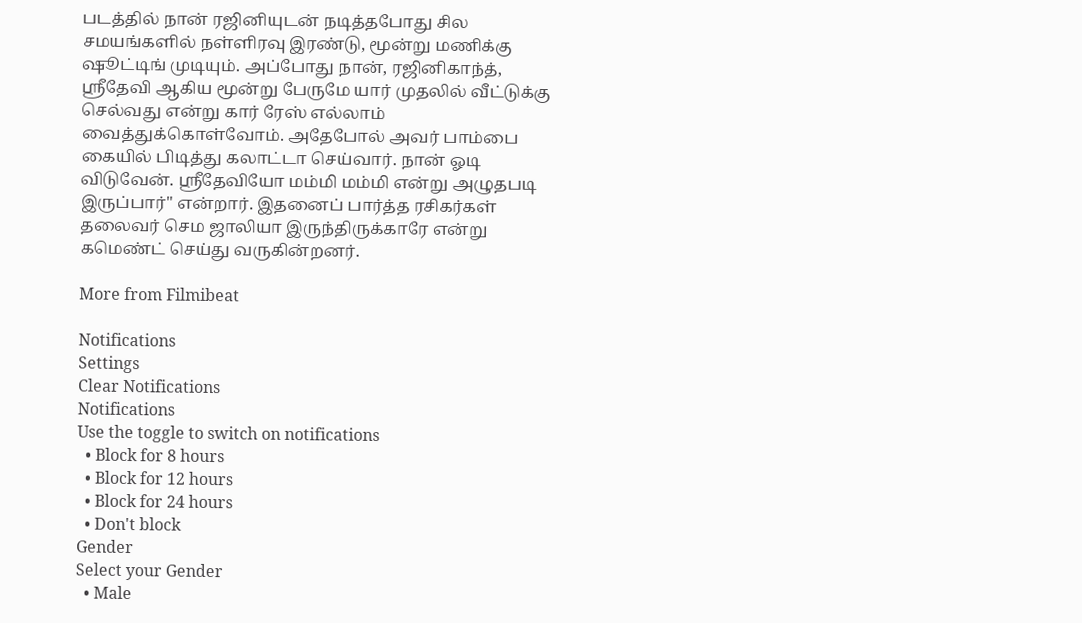படத்தில் நான் ரஜினியுடன் நடித்தபோது சில சமயங்களில் நள்ளிரவு இரண்டு, மூன்று மணிக்கு ஷூட்டிங் முடியும். அப்போது நான், ரஜினிகாந்த், ஸ்ரீதேவி ஆகிய மூன்று பேருமே யார் முதலில் வீட்டுக்கு செல்வது என்று கார் ரேஸ் எல்லாம் வைத்துக்கொள்வோம். அதேபோல் அவர் பாம்பை கையில் பிடித்து கலாட்டா செய்வார். நான் ஓடி விடுவேன். ஸ்ரீதேவியோ மம்மி மம்மி என்று அழுதபடி இருப்பார்" என்றார். இதனைப் பார்த்த ரசிகர்கள் தலைவர் செம ஜாலியா இருந்திருக்காரே என்று கமெண்ட் செய்து வருகின்றனர்.

More from Filmibeat

Notifications
Settings
Clear Notifications
Notifications
Use the toggle to switch on notifications
  • Block for 8 hours
  • Block for 12 hours
  • Block for 24 hours
  • Don't block
Gender
Select your Gender
  • Male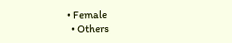• Female
  • Others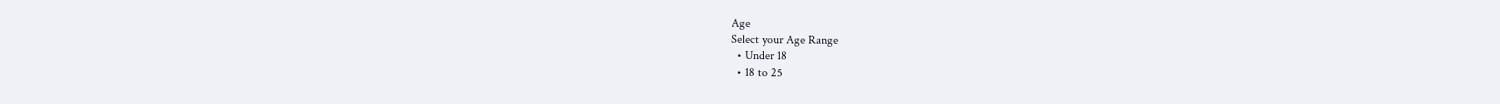Age
Select your Age Range
  • Under 18
  • 18 to 25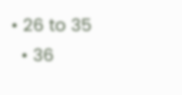• 26 to 35
  • 36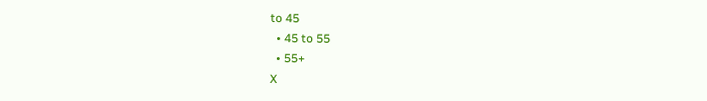to 45
  • 45 to 55
  • 55+
X